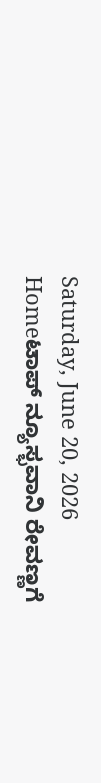Saturday, June 20, 2026
Homeಟಾಪ್ ನ್ಯೂಸ್ಭವಾನಿ ರೇವಣ್ಣಗೆ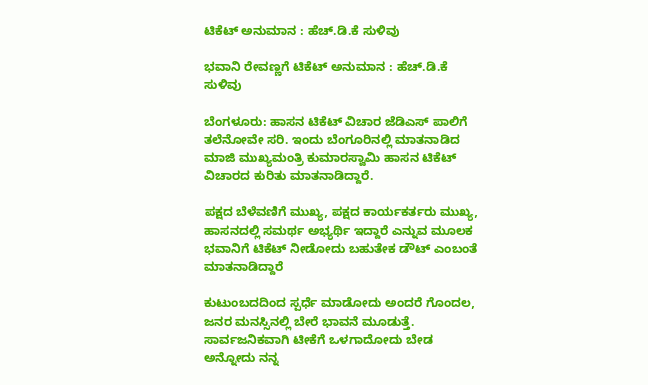ಟಿಕೆಟ್ ಅನುಮಾನ : ಹೆಚ್‌.ಡಿ.ಕೆ ಸುಳಿವು

ಭವಾನಿ ರೇವಣ್ಣಗೆ ಟಿಕೆಟ್ ಅನುಮಾನ : ಹೆಚ್‌.ಡಿ.ಕೆ ಸುಳಿವು

ಬೆಂಗಳೂರು: ಹಾಸನ ಟಿಕೆಟ್ ವಿಚಾರ ಜೆಡಿಎಸ್‌ ಪಾಲಿಗೆ ತಲೆನೋವೇ ಸರಿ. ಇಂದು ಬೆಂಗೂರಿನಲ್ಲಿ ಮಾತನಾಡಿದ ಮಾಜಿ ಮುಖ್ಯಮಂತ್ರಿ ಕುಮಾರಸ್ವಾಮಿ ಹಾಸನ ಟಿಕೆಟ್‌ ವಿಚಾರದ ಕುರಿತು ಮಾತನಾಡಿದ್ದಾರೆ.

ಪಕ್ಷದ ಬೆಳೆವಣಿಗೆ ಮುಖ್ಯ, ಪಕ್ಷದ ಕಾರ್ಯಕರ್ತರು ಮುಖ್ಯ, ಹಾಸನದಲ್ಲಿ ಸಮರ್ಥ ಅಭ್ಯರ್ಥಿ ಇದ್ದಾರೆ ಎನ್ನುವ ಮೂಲಕ ಭವಾನಿಗೆ ಟಿಕೆಟ್‌ ನೀಡೋದು ಬಹುತೇಕ ಡೌಟ್‌ ಎಂಬಂತೆ ಮಾತನಾಡಿದ್ದಾರೆ

ಕುಟುಂಬದದಿಂದ ಸ್ಪರ್ಧೆ ಮಾಡೋದು ಅಂದರೆ ಗೊಂದಲ, ಜನರ ಮನಸ್ಸಿನಲ್ಲಿ ಬೇರೆ ಭಾವನೆ ಮೂಡುತ್ತೆ. ಸಾರ್ವಜನಿಕವಾಗಿ ಟೀಕೆಗೆ ಒಳಗಾದೋದು ಬೇಡ ಅನ್ನೋದು ನನ್ನ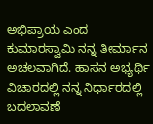ಅಭಿಪ್ರಾಯ ಎಂದ ಕುಮಾರಸ್ವಾಮಿ ನನ್ನ‌ ತೀರ್ಮಾನ ಅಚಲವಾಗಿದೆ. ಹಾಸನ ಅಭ್ಯರ್ಥಿ ವಿಚಾರದಲ್ಲಿ ನನ್ನ ನಿರ್ಧಾರ‌ದಲ್ಲಿ ಬದಲಾವಣೆ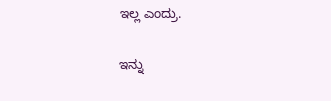ಇಲ್ಲ ಎಂದ್ರು.

ಇನ್ನು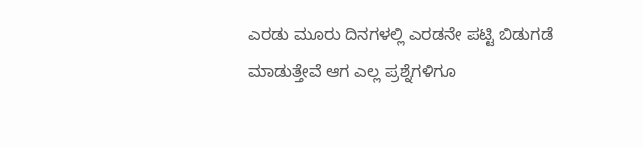ಎರಡು ಮೂರು ದಿನಗಳಲ್ಲಿ ಎರಡನೇ ಪಟ್ಟಿ ಬಿಡುಗಡೆ ಮಾಡುತ್ತೇವೆ ಆಗ ಎಲ್ಲ ಪ್ರಶ್ನೆಗಳಿಗೂ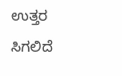ಉತ್ತರ ಸಿಗಲಿದೆ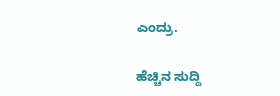ಎಂದ್ರು.

ಹೆಚ್ಚಿನ ಸುದ್ದಿ